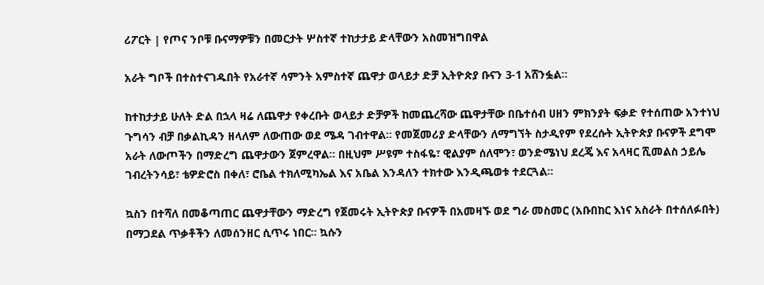ሪፖርት | የጦና ንቦቹ ቡናማዎቹን በመርታት ሦስተኛ ተከታታይ ድላቸውን አስመዝግበዋል

አራት ግቦች በተስተናገዱበት የአራተኛ ሳምንት አምስተኛ ጨዋታ ወላይታ ድቻ ኢትዮጵያ ቡናን 3-1 አሸንፏል።

ከተከታታይ ሁለት ድል በኋላ ዛሬ ለጨዋታ የቀረቡት ወላይታ ድቻዎች ከመጨረሻው ጨዋታቸው በቤተሰብ ሀዘን ምክንያት ፍቃድ የተሰጠው አንተነህ ጉግሳን ብቻ በቃልኪዳን ዘላለም ለውጠው ወደ ሜዳ ገብተዋል። የመጀመሪያ ድላቸውን ለማግኘት ስታዲየም የደረሱት ኢትዮጵያ ቡናዎች ደግሞ አራት ለውጦችን በማድረግ ጨዋታውን ጀምረዋል። በዚህም ሥዩም ተስፋዬ፣ ዊልያም ሰለሞን፣ ወንድሜነህ ደረጄ እና አላዛር ሺመልስ ኃይሌ ገብረትንሳይ፣ ቴዎድሮስ በቀለ፣ ሮቤል ተክለሚካኤል እና አቤል እንዳለን ተክተው እንዲጫወቱ ተደርጓል።

ኳስን በተሻለ በመቆጣጠር ጨዋታቸውን ማድረግ የጀመሩት ኢትዮጵያ ቡናዎች በአመዛኙ ወደ ግራ መስመር (አቡበከር እነና አስራት በተሰለፉበት) በማጋደል ጥቃቶችን ለመሰንዘር ሲጥሩ ነበር። ኳሱን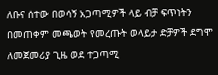ለቡና ሰተው በወሳኝ አጋጣሚዎች ላይ ብቻ ፍጥነትን በመጠቀም መጫወት የመረጡት ወላይታ ድቻዎች ደግሞ ለመጀመሪያ ጊዜ ወደ ተጋጣሚ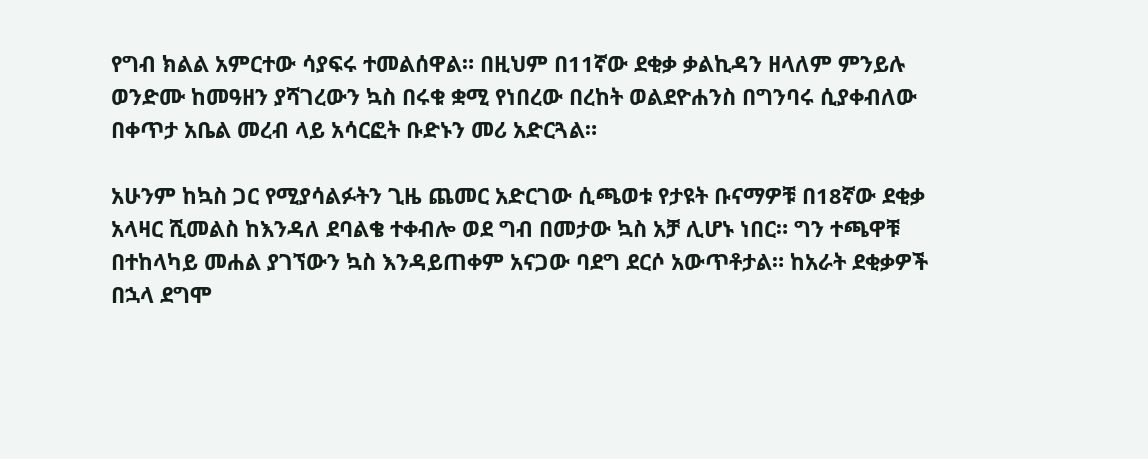የግብ ክልል አምርተው ሳያፍሩ ተመልሰዋል። በዚህም በ11ኛው ደቂቃ ቃልኪዳን ዘላለም ምንይሉ ወንድሙ ከመዓዘን ያሻገረውን ኳስ በሩቁ ቋሚ የነበረው በረከት ወልደዮሐንስ በግንባሩ ሲያቀብለው በቀጥታ አቤል መረብ ላይ አሳርፎት ቡድኑን መሪ አድርጓል።

አሁንም ከኳስ ጋር የሚያሳልፉትን ጊዜ ጨመር አድርገው ሲጫወቱ የታዩት ቡናማዎቹ በ18ኛው ደቂቃ አላዛር ሺመልስ ከእንዳለ ደባልቄ ተቀብሎ ወደ ግብ በመታው ኳስ አቻ ሊሆኑ ነበር። ግን ተጫዋቹ በተከላካይ መሐል ያገኘውን ኳስ እንዳይጠቀም አናጋው ባደግ ደርሶ አውጥቶታል። ከአራት ደቂቃዎች በኋላ ደግሞ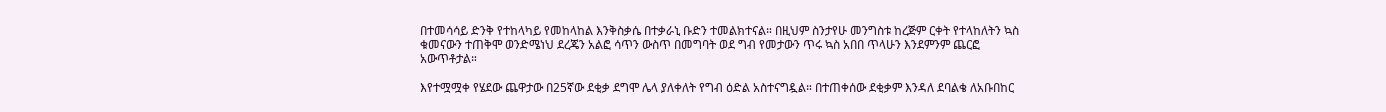በተመሳሳይ ድንቅ የተከላካይ የመከላከል እንቅስቃሴ በተቃራኒ ቡድን ተመልክተናል። በዚህም ስንታየሁ መንግስቱ ከረጅም ርቀት የተላከለትን ኳስ ቁመናውን ተጠቅሞ ወንድሜነህ ደረጄን አልፎ ሳጥን ውስጥ በመግባት ወደ ግብ የመታውን ጥሩ ኳስ አበበ ጥላሁን እንደምንም ጨርፎ አውጥቶታል።

እየተሟሟቀ የሄደው ጨዋታው በ25ኛው ደቂቃ ደግሞ ሌላ ያለቀለት የግብ ዕድል አስተናግዷል። በተጠቀሰው ደቂቃም እንዳለ ደባልቄ ለአቡበከር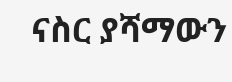ናስር ያሻማውን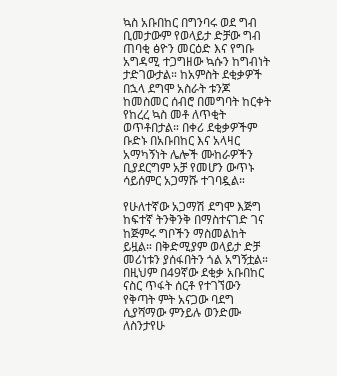ኳስ አቡበከር በግንባሩ ወደ ግብ ቢመታውም የወላይታ ድቻው ግብ ጠባቂ ፅዮን መርዕድ እና የግቡ አግዳሚ ተጋግዘው ኳሱን ከግብነት ታድገውታል። ከአምስት ደቂቃዎች በኋላ ደግሞ አስራት ቱንጆ ከመስመር ሰብሮ በመግባት ከርቀት የከረረ ኳስ መቶ ለጥቂት ወጥቶበታል። በቀሪ ደቂቃዎችም ቡድኑ በአቡበከር እና አላዛር አማካኝነት ሌሎች ሙከራዎችን ቢያደርግም አቻ የመሆን ውጥኑ ሳይሰምር አጋማሹ ተገባዷል።

የሁለተኛው አጋማሽ ደግሞ እጅግ ከፍተኛ ትንቅንቅ በማስተናገድ ገና ከጅምሩ ግቦችን ማስመልከት ይዟል። በቅድሚያም ወላይታ ድቻ መሪነቱን ያሰፋበትን ጎል አግኝቷል። በዚህም በ49ኛው ደቂቃ አቡበከር ናስር ጥፋት ሰርቶ የተገኘውን የቅጣት ምት አናጋው ባደግ ሲያሻማው ምንይሉ ወንድሙ ለስንታየሁ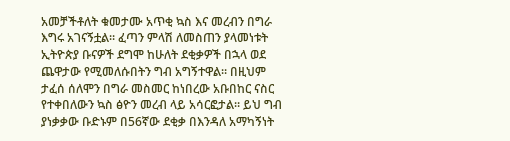አመቻችቶለት ቁመታሙ አጥቂ ኳስ እና መረብን በግራ እግሩ አገናኝቷል። ፈጣን ምላሽ ለመስጠን ያላመነቱት ኢትዮጵያ ቡናዎች ደግሞ ከሁለት ደቂቃዎች በኋላ ወደ ጨዋታው የሚመለሱበትን ግብ አግኝተዋል። በዚህም ታፈሰ ሰለሞን በግራ መስመር ከነበረው አቡበከር ናስር የተቀበለውን ኳስ ፅዮን መረብ ላይ አሳርፎታል። ይህ ግብ ያነቃቃው ቡድኑም በ56ኛው ደቂቃ በእንዳለ አማካኝነት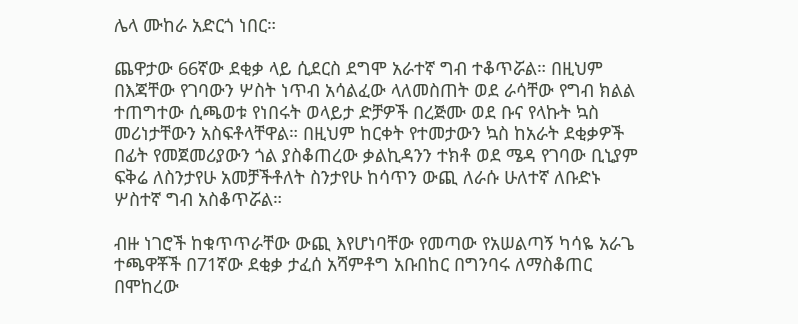ሌላ ሙከራ አድርጎ ነበር።

ጨዋታው 66ኛው ደቂቃ ላይ ሲደርስ ደግሞ አራተኛ ግብ ተቆጥሯል። በዚህም በእጃቸው የገባውን ሦስት ነጥብ አሳልፈው ላለመስጠት ወደ ራሳቸው የግብ ክልል ተጠግተው ሲጫወቱ የነበሩት ወላይታ ድቻዎች በረጅሙ ወደ ቡና የላኩት ኳስ መሪነታቸውን አስፍቶላቸዋል። በዚህም ከርቀት የተመታውን ኳስ ከአራት ደቂቃዎች በፊት የመጀመሪያውን ጎል ያስቆጠረው ቃልኪዳንን ተክቶ ወደ ሜዳ የገባው ቢኒያም ፍቅሬ ለስንታየሁ አመቻችቶለት ስንታየሁ ከሳጥን ውጪ ለራሱ ሁለተኛ ለቡድኑ ሦስተኛ ግብ አስቆጥሯል።

ብዙ ነገሮች ከቁጥጥራቸው ውጪ እየሆነባቸው የመጣው የአሠልጣኝ ካሳዬ አራጌ ተጫዋቾች በ71ኛው ደቂቃ ታፈሰ አሻምቶግ አቡበከር በግንባሩ ለማስቆጠር በሞከረው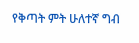የቅጣት ምት ሁለተኛ ግብ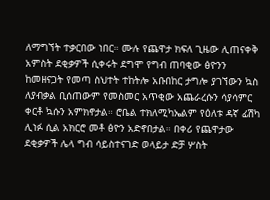ለማግኘት ተቃርበው ነበር። ሙሉ የጨዋታ ክፍለ ጊዜው ሊጠናቀቅ አምስት ደቂቃዎች ሲቀሩት ደግሞ የግብ ጠባቂው ፅዮንን ከመዘናጋት የመጣ ስህተት ተከትሎ አቡበከር ታግሎ ያገኘውን ኳስ ለያብቃል ቢሰጠውም የመስመር አጥቂው አጨራረሱን ሳያሳምር ቀርቶ ኳሱን አምክኖታል። ሮቤል ተክለሚካኤልም የዕለቱ ዳኛ ፊሽካ ሊነፉ ሲል አክርሮ መቶ ፅዮን አድኖበታል። በቀሪ የጨዋታው ደቂቃዎች ሌላ ግብ ሳይስተናገድ ወላይታ ድቻ ሦስት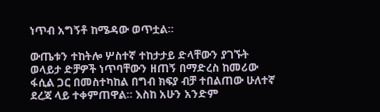ነጥብ አግኝቶ ከሜዳው ወጥቷል።

ውጤቱን ተከትሎ ሦስተኛ ተከታታይ ድላቸውን ያገኙት ወላይታ ድቻዎች ነጥባቸውን ዘጠኝ በማድረስ ከመሪው ፋሲል ጋር በመስተካከል በግብ ክፍያ ብቻ ተበልጠው ሁለተኛ ደረጃ ላይ ተቀምጠዋል። እስከ አሁን አንድም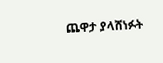ጨዋታ ያላሸነፉት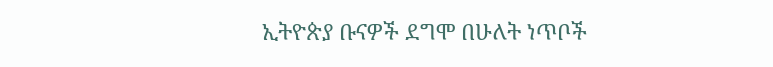ኢትዮጵያ ቡናዎች ደግሞ በሁለት ነጥቦች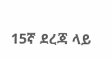15ኛ ደረጃ ላይ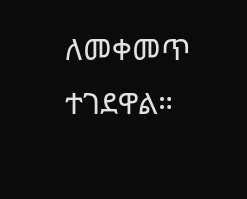ለመቀመጥ ተገደዋል።